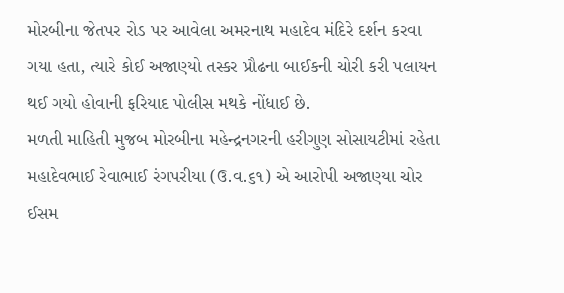મોરબીના જેતપર રોડ પર આવેલા અમરનાથ મહાદેવ મંદિરે દર્શન કરવા ગયા હતા, ત્યારે કોઈ અજાણ્યો તસ્કર પ્રૌઢના બાઈકની ચોરી કરી પલાયન થઈ ગયો હોવાની ફરિયાદ પોલીસ મથકે નોંધાઈ છે.
મળતી માહિતી મુજબ મોરબીના મહેન્દ્રનગરની હરીગુણ સોસાયટીમાં રહેતા મહાદેવભાઈ રેવાભાઈ રંગપરીયા (ઉ.વ.૬૧) એ આરોપી અજાણ્યા ચોર ઈસમ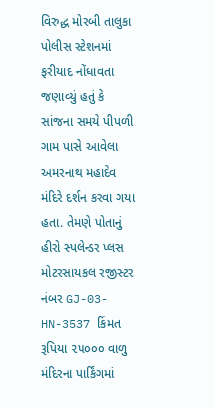વિરુદ્ધ મોરબી તાલુકા પોલીસ સ્ટેશનમાં ફરીયાદ નોંધાવતા જણાવ્યું હતું કે સાંજના સમયે પીપળી ગામ પાસે આવેલા અમરનાથ મહાદેવ મંદિરે દર્શન કરવા ગયા હતા. તેમણે પોતાનું હીરો સ્પલેન્ડર પ્લસ મોટરસાયકલ રજીસ્ટર નંબર GJ-03-HN-3537 કિંમત રૂપિયા ૨૫૦૦૦ વાળુ મંદિરના પાર્કિંગમાં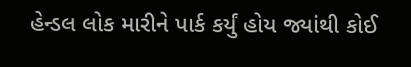હેન્ડલ લોક મારીને પાર્ક કર્યું હોય જ્યાંથી કોઈ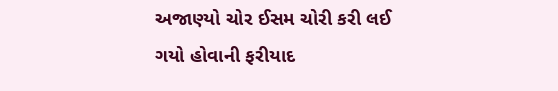અજાણ્યો ચોર ઈસમ ચોરી કરી લઈ ગયો હોવાની ફરીયાદ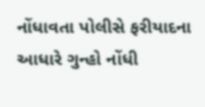નોંધાવતા પોલીસે ફરીયાદના આધારે ગુન્હો નોંધી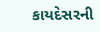કાયદેસરની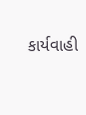કાર્યવાહી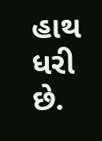હાથ ધરી છે.